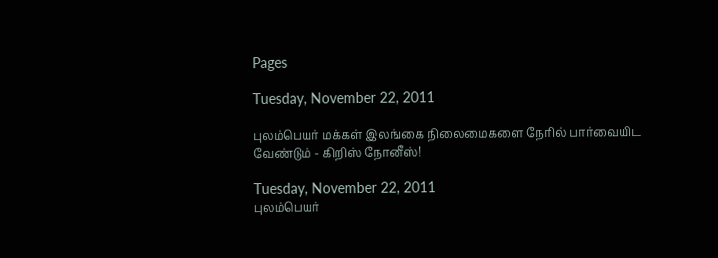Pages

Tuesday, November 22, 2011

புலம்பெயர் மக்கள் இலங்கை நிலைமைகளை நேரில் பார்வையிட வேண்டும் - கிறிஸ் நோனீஸ்!

Tuesday, November 22, 2011
புலம்பெயர்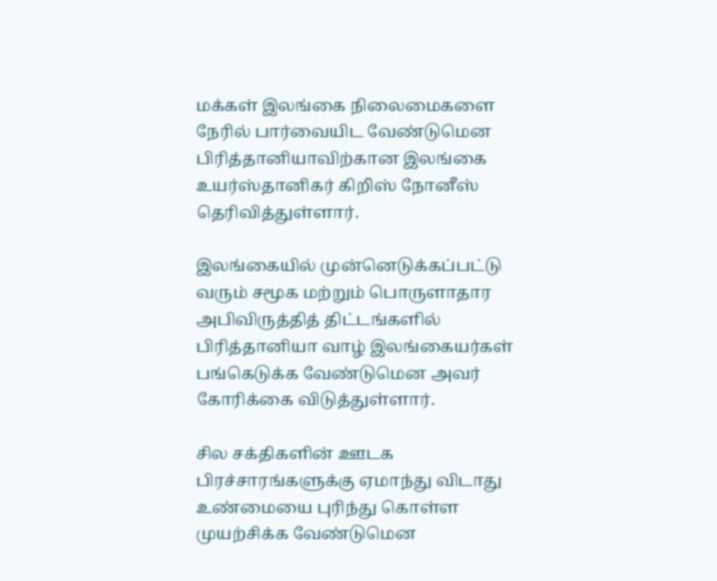மக்கள் இலங்கை நிலைமைகளை நேரில் பார்வையிட வேண்டுமென பிரித்தானியாவிற்கான இலங்கை உயர்ஸ்தானிகர் கிறிஸ் நோனீஸ் தெரிவித்துள்ளார்.

இலங்கையில் முன்னெடுக்கப்பட்டு வரும் சமூக மற்றும் பொருளாதார அபிவிருத்தித் திட்டங்களில் பிரித்தானியா வாழ் இலங்கையர்கள் பங்கெடுக்க வேண்டுமென அவர் கோரிக்கை விடுத்துள்ளார்.

சில சக்திகளின் ஊடக பிரச்சாரங்களுக்கு ஏமாந்து விடாது உண்மையை புரிந்து கொள்ள முயற்சிக்க வேண்டுமென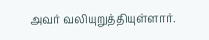அவர் வலியுறுத்தியுள்ளார்.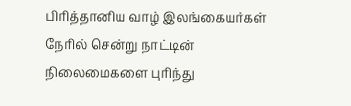பிரித்தானிய வாழ் இலங்கையர்கள் நேரில் சென்று நாட்டின் நிலைமைகளை புரிந்து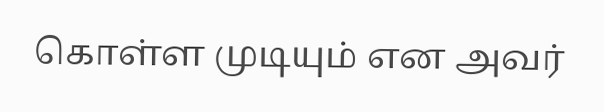கொள்ள முடியும் என அவர்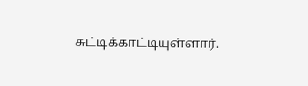சுட்டிக்காட்டியுள்ளார்.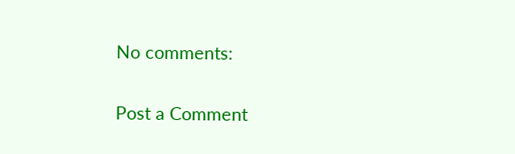No comments:

Post a Comment